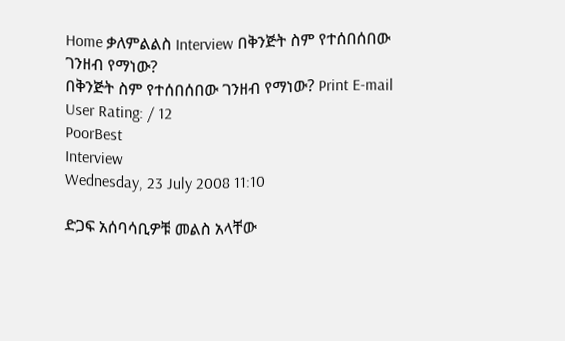Home ቃለምልልስ Interview በቅንጅት ስም የተሰበሰበው ገንዘብ የማነው?
በቅንጅት ስም የተሰበሰበው ገንዘብ የማነው? Print E-mail
User Rating: / 12
PoorBest
Interview
Wednesday, 23 July 2008 11:10

ድጋፍ አሰባሳቢዎቹ መልስ አላቸው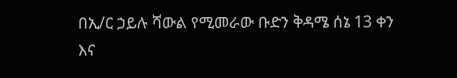በኢ/ር ኃይሉ ሻውል የሚመራው ቡድን ቅዳሜ ሰኔ 13 ቀን እና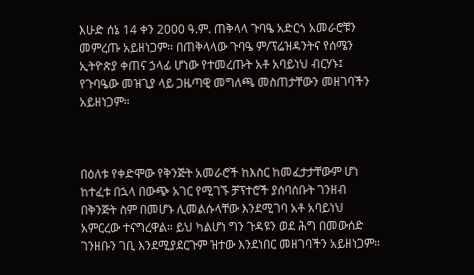እሁድ ሰኔ 14 ቀን 2000 ዓ.ም. ጠቅላላ ጉባዔ አድርጎ አመራሮቹን መምረጡ አይዘነጋም። በጠቅላላው ጉባዔ ም/ፕሬዝዳንትና የሰሜን ኢትዮጵያ ቀጠና ኃላፊ ሆነው የተመረጡት አቶ አባይነህ ብርሃኑ፤ የጉባዔው መዝጊያ ላይ ጋዜጣዊ መግለጫ መስጠታቸውን መዘገባችን አይዘነጋም።



በዕለቱ የቀድሞው የቅንጅት አመራሮች ከእስር ከመፈታታቸውም ሆነ ከተፈቱ በኋላ በውጭ አገር የሚገኙ ቻፕተሮች ያሰባሰቡት ገንዘብ በቅንጅት ስም በመሆኑ ሊመልሱላቸው እንደሚገባ አቶ አባይነህ አምርረው ተናግረዋል። ይህ ካልሆነ ግን ጉዳዩን ወደ ሕግ በመውሰድ ገንዘቡን ገቢ እንደሚያደርጉም ዝተው እንደነበር መዘገባችን አይዘነጋም።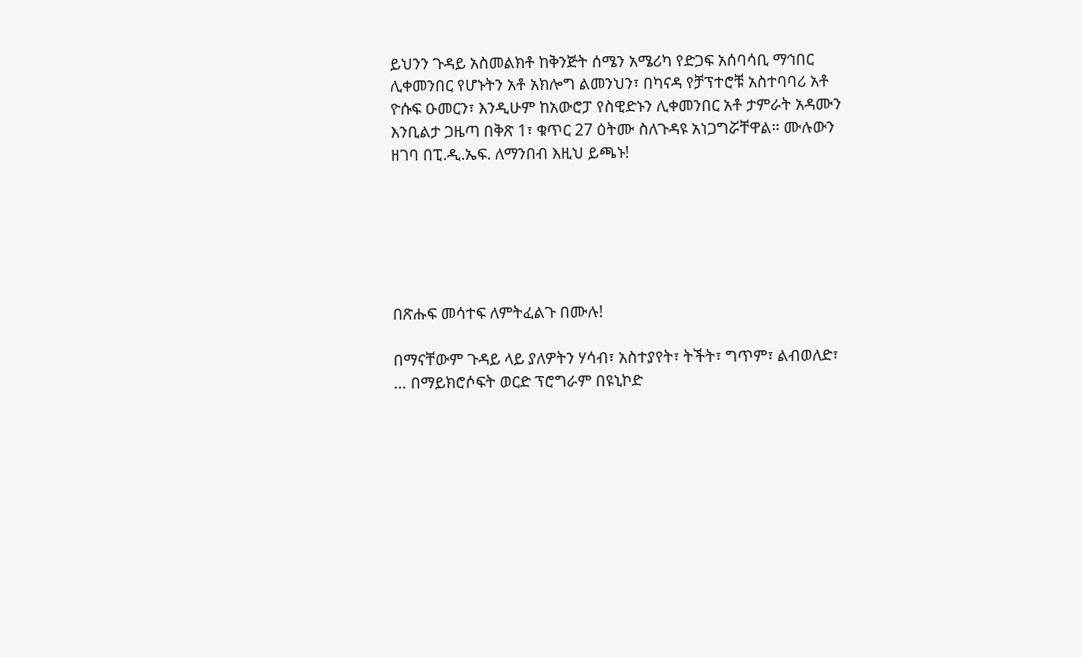ይህንን ጉዳይ አስመልክቶ ከቅንጅት ሰሜን አሜሪካ የድጋፍ አሰባሳቢ ማኅበር ሊቀመንበር የሆኑትን አቶ አክሎግ ልመንህን፣ በካናዳ የቻፕተሮቹ አስተባባሪ አቶ ዮሱፍ ዑመርን፣ እንዲሁም ከአውሮፓ የስዊድኑን ሊቀመንበር አቶ ታምራት አዳሙን እንቢልታ ጋዜጣ በቅጽ 1፣ ቁጥር 27 ዕትሙ ስለጉዳዩ አነጋግሯቸዋል። ሙሉውን ዘገባ በፒ.ዲ.ኤፍ. ለማንበብ እዚህ ይጫኑ!






በጽሑፍ መሳተፍ ለምትፈልጉ በሙሉ!

በማናቸውም ጉዳይ ላይ ያለዎትን ሃሳብ፣ አስተያየት፣ ትችት፣ ግጥም፣ ልብወለድ፣ … በማይክሮሶፍት ወርድ ፕሮግራም በዩኒኮድ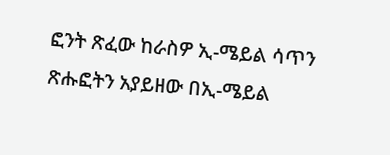ፎንት ጽፈው ከራስዎ ኢ-ሜይል ሳጥን ጽሑፎትን አያይዘው በኢ-ሜይል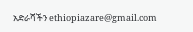አድራሻችን ethiopiazare@gmail.com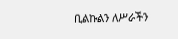ቢልኩልን ለሥራችን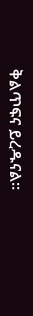ቅልጥፍና ይረዱናል።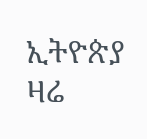ኢትዮጵያ ዛሬ